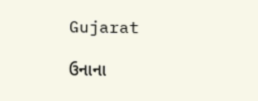Gujarat

ઉનાના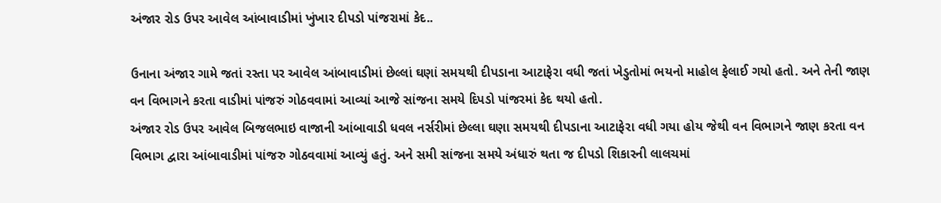અંજાર રોડ ઉપર આવેલ આંબાવાડીમાં ખુંખાર દીપડો પાંજરામાં કેદ..

ઉનાના અંજાર ગામે જતાં રસ્તા પર આવેલ આંબાવાડીમાં છેલ્લાં ઘણાં સમયથી દીપડાના આટાફેરા વધી જતાં ખેડુતોમાં ભયનો માહોલ ફેલાઈ ગયો હતો. અને તેની જાણ વન વિભાગને કરતા વાડીમાં પાંજરું ગોઠવવામાં આવ્યાં આજે સાંજના સમયે દિપડો પાંજરમાં કેદ થયો હતો.
અંજાર રોડ ઉપર આવેલ બિજલભાઇ વાજાની આંબાવાડી ધવલ નર્સરીમાં છેલ્લા ઘણા સમયથી દીપડાના આટાફેરા વધી ગયા હોય જેથી વન વિભાગને જાણ કરતા વન વિભાગ દ્વારા આંબાવાડીમાં પાંજરુ ગોઠવવામાં આવ્યું હતું. અને સમી સાંજના સમયે અંધારું થતા જ દીપડો શિકારની લાલચમાં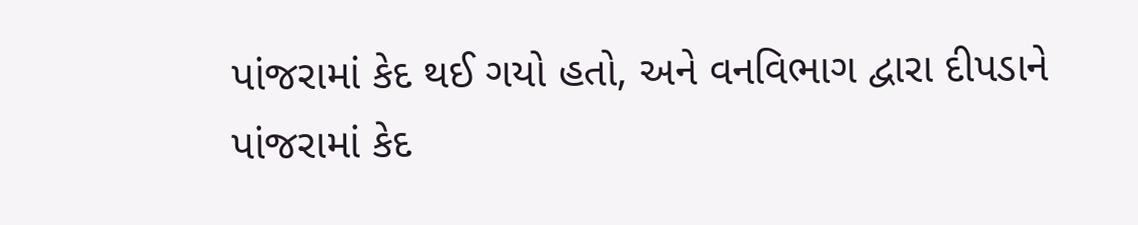પાંજરામાં કેદ થઈ ગયો હતો, અને વનવિભાગ દ્વારા દીપડાને પાંજરામાં કેદ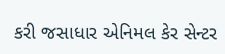કરી જસાધાર એનિમલ કેર સેન્ટર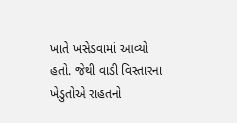ખાતે ખસેડવામાં આવ્યો હતો. જેથી વાડી વિસ્તારના ખેડુતોએ રાહતનો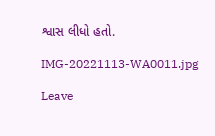શ્વાસ લીધો હતો.

IMG-20221113-WA0011.jpg

Leave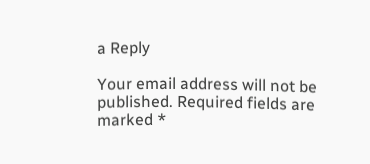a Reply

Your email address will not be published. Required fields are marked *